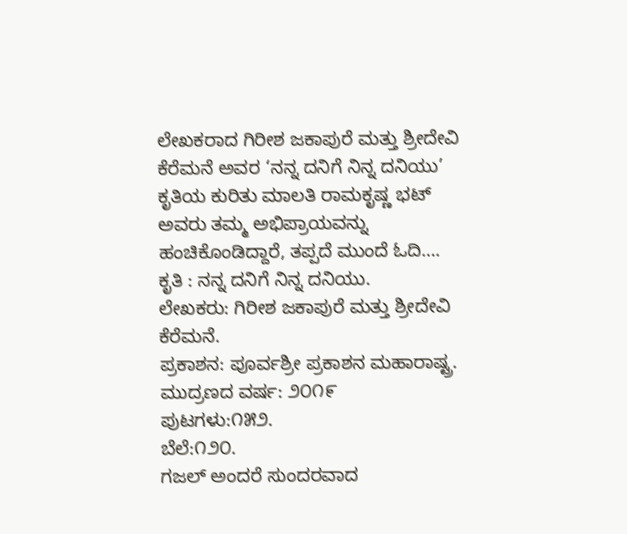ಲೇಖಕರಾದ ಗಿರೀಶ ಜಕಾಪುರೆ ಮತ್ತು ಶ್ರೀದೇವಿ ಕೆರೆಮನೆ ಅವರ ‘ನನ್ನ ದನಿಗೆ ನಿನ್ನ ದನಿಯು’ ಕೃತಿಯ ಕುರಿತು ಮಾಲತಿ ರಾಮಕೃಷ್ಣ ಭಟ್ ಅವರು ತಮ್ಮ ಅಭಿಪ್ರಾಯವನ್ನು ಹಂಚಿಕೊಂಡಿದ್ದಾರೆ, ತಪ್ಪದೆ ಮುಂದೆ ಓದಿ….
ಕೃತಿ : ನನ್ನ ದನಿಗೆ ನಿನ್ನ ದನಿಯು.
ಲೇಖಕರು: ಗಿರೀಶ ಜಕಾಪುರೆ ಮತ್ತು ಶ್ರೀದೇವಿ ಕೆರೆಮನೆ.
ಪ್ರಕಾಶನ: ಪೂರ್ವಶ್ರೀ ಪ್ರಕಾಶನ ಮಹಾರಾಷ್ಟ್ರ.
ಮುದ್ರಣದ ವರ್ಷ: ೨೦೧೯
ಪುಟಗಳು:೧೫೨.
ಬೆಲೆ:೧೨೦.
ಗಜಲ್ ಅಂದರೆ ಸುಂದರವಾದ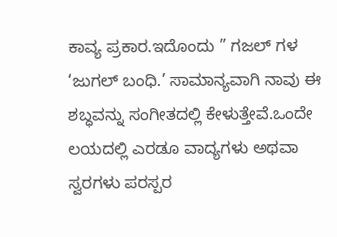ಕಾವ್ಯ ಪ್ರಕಾರ.ಇದೊಂದು ” ಗಜಲ್ ಗಳ ‘ಜುಗಲ್ ಬಂಧಿ.’ ಸಾಮಾನ್ಯವಾಗಿ ನಾವು ಈ ಶಬ್ಧವನ್ನು ಸಂಗೀತದಲ್ಲಿ ಕೇಳುತ್ತೇವೆ.ಒಂದೇ ಲಯದಲ್ಲಿ ಎರಡೂ ವಾದ್ಯಗಳು ಅಥವಾ ಸ್ವರಗಳು ಪರಸ್ಪರ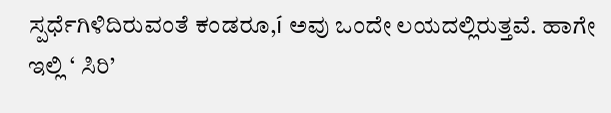ಸ್ಪರ್ಧೆಗಿಳಿದಿರುವಂತೆ ಕಂಡರೂ,í ಅವು ಒಂದೇ ಲಯದಲ್ಲಿರುತ್ತವೆ. ಹಾಗೇ ಇಲ್ಲಿ ‘ ಸಿರಿ’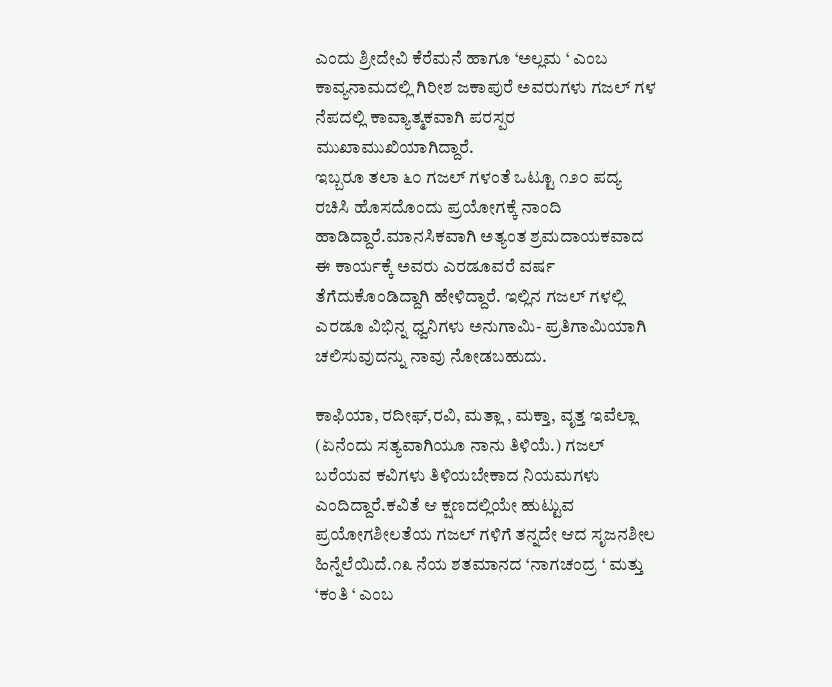ಎಂದು ಶ್ರೀದೇವಿ ಕೆರೆಮನೆ ಹಾಗೂ ‘ಅಲ್ಲಮ ‘ ಎಂಬ ಕಾವ್ಯನಾಮದಲ್ಲಿ ಗಿರೀಶ ಜಕಾಪುರೆ ಅವರುಗಳು ಗಜಲ್ ಗಳ ನೆಪದಲ್ಲಿ ಕಾವ್ಯಾತ್ಮಕವಾಗಿ ಪರಸ್ಪರ ಮುಖಾಮುಖಿಯಾಗಿದ್ದಾರೆ.
ಇಬ್ಬರೂ ತಲಾ ೬೦ ಗಜಲ್ ಗಳಂತೆ ಒಟ್ಟೂ ೧೨೦ ಪದ್ಯ ರಚಿಸಿ ಹೊಸದೊಂದು ಪ್ರಯೋಗಕ್ಕೆ ನಾಂದಿ ಹಾಡಿದ್ದಾರೆ.ಮಾನಸಿಕವಾಗಿ ಅತ್ಯಂತ ಶ್ರಮದಾಯಕವಾದ ಈ ಕಾರ್ಯಕ್ಕೆ ಅವರು ಎರಡೂವರೆ ವರ್ಷ ತೆಗೆದುಕೊಂಡಿದ್ದಾಗಿ ಹೇಳಿದ್ದಾರೆ. ಇಲ್ಲಿನ ಗಜಲ್ ಗಳಲ್ಲಿ ಎರಡೂ ವಿಭಿನ್ನ ಧ್ವನಿಗಳು ಅನುಗಾಮಿ- ಪ್ರತಿಗಾಮಿಯಾಗಿ ಚಲಿಸುವುದನ್ನು ನಾವು ನೋಡಬಹುದು.

ಕಾಫಿಯಾ, ರದೀಫ್,ರವಿ, ಮತ್ಲಾ , ಮಕ್ತಾ, ವೃತ್ತ ಇವೆಲ್ಲಾ (ಏನೆಂದು ಸತ್ಯವಾಗಿಯೂ ನಾನು ತಿಳಿಯೆ.) ಗಜಲ್ ಬರೆಯವ ಕವಿಗಳು ತಿಳಿಯಬೇಕಾದ ನಿಯಮಗಳು ಎಂದಿದ್ದಾರೆ.ಕವಿತೆ ಆ ಕ್ಷಣದಲ್ಲಿಯೇ ಹುಟ್ಟುವ ಪ್ರಯೋಗಶೀಲತೆಯ ಗಜಲ್ ಗಳಿಗೆ ತನ್ನದೇ ಆದ ಸೃಜನಶೀಲ ಹಿನ್ನೆಲೆಯಿದೆ.೧೩ ನೆಯ ಶತಮಾನದ ‘ನಾಗಚಂದ್ರ ‘ ಮತ್ತು ‘ಕಂತಿ ‘ ಎಂಬ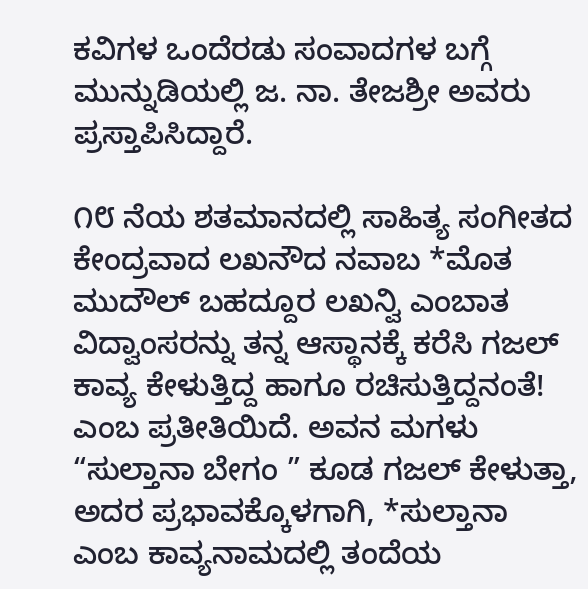ಕವಿಗಳ ಒಂದೆರಡು ಸಂವಾದಗಳ ಬಗ್ಗೆ ಮುನ್ನುಡಿಯಲ್ಲಿ ಜ. ನಾ. ತೇಜಶ್ರೀ ಅವರು ಪ್ರಸ್ತಾಪಿಸಿದ್ದಾರೆ.

೧೮ ನೆಯ ಶತಮಾನದಲ್ಲಿ ಸಾಹಿತ್ಯ ಸಂಗೀತದ ಕೇಂದ್ರವಾದ ಲಖನೌದ ನವಾಬ *ಮೊತ ಮುದೌಲ್ ಬಹದ್ದೂರ ಲಖನ್ವಿ ಎಂಬಾತ ವಿದ್ವಾಂಸರನ್ನು ತನ್ನ ಆಸ್ಥಾನಕ್ಕೆ ಕರೆಸಿ ಗಜಲ್ ಕಾವ್ಯ ಕೇಳುತ್ತಿದ್ದ ಹಾಗೂ ರಚಿಸುತ್ತಿದ್ದನಂತೆ! ಎಂಬ ಪ್ರತೀತಿಯಿದೆ. ಅವನ ಮಗಳು “ಸುಲ್ತಾನಾ ಬೇಗಂ ” ಕೂಡ ಗಜಲ್ ಕೇಳುತ್ತಾ, ಅದರ ಪ್ರಭಾವಕ್ಕೊಳಗಾಗಿ, *ಸುಲ್ತಾನಾ ಎಂಬ ಕಾವ್ಯನಾಮದಲ್ಲಿ ತಂದೆಯ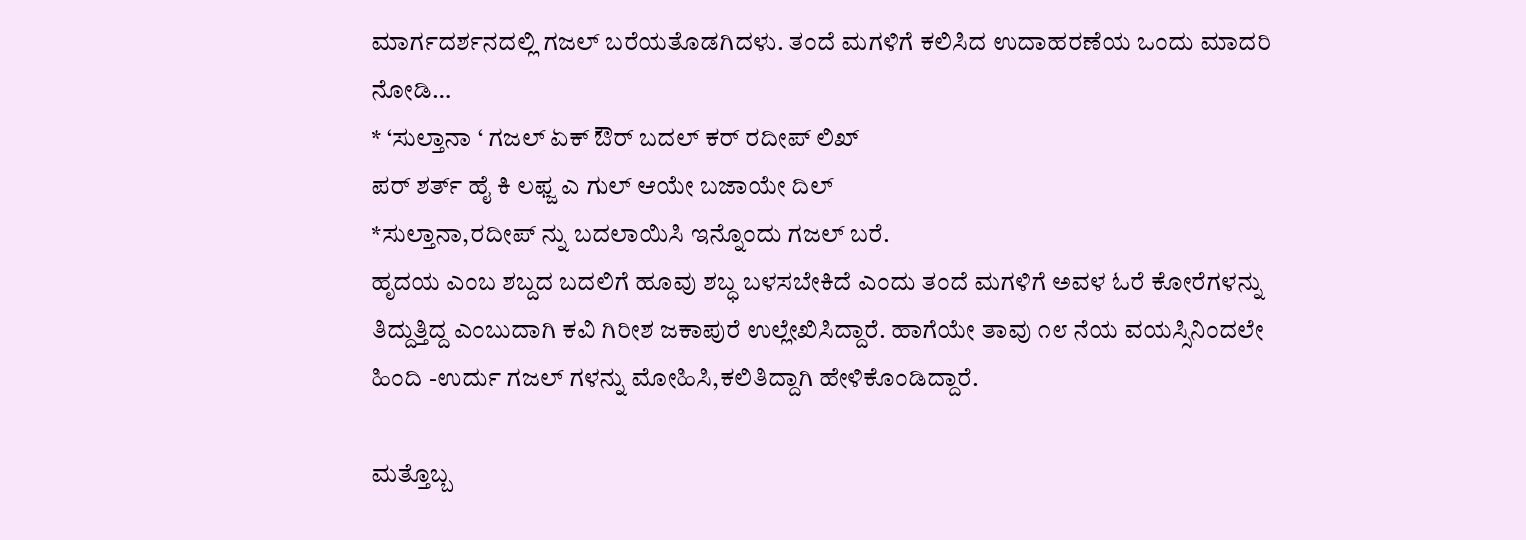ಮಾರ್ಗದರ್ಶನದಲ್ಲಿ ಗಜಲ್ ಬರೆಯತೊಡಗಿದಳು. ತಂದೆ ಮಗಳಿಗೆ ಕಲಿಸಿದ ಉದಾಹರಣೆಯ ಒಂದು ಮಾದರಿ ನೋಡಿ…
* ‘ಸುಲ್ತಾನಾ ‘ ಗಜಲ್ ಏಕ್ ಔರ್ ಬದಲ್ ಕರ್ ರದೀಪ್ ಲಿಖ್
ಪರ್ ಶರ್ತ್ ಹೈ ಕಿ ಲಫ್ಜ ಎ ಗುಲ್ ಆಯೇ ಬಜಾಯೇ ದಿಲ್
*ಸುಲ್ತಾನಾ,ರದೀಪ್ ನ್ನು ಬದಲಾಯಿಸಿ ಇನ್ನೊಂದು ಗಜಲ್ ಬರೆ.
ಹೃದಯ ಎಂಬ ಶಬ್ದದ ಬದಲಿಗೆ ಹೂವು ಶಬ್ಧ ಬಳಸಬೇಕಿದೆ ಎಂದು ತಂದೆ ಮಗಳಿಗೆ ಅವಳ ಓರೆ ಕೋರೆಗಳನ್ನು ತಿದ್ದುತ್ತಿದ್ದ ಎಂಬುದಾಗಿ ಕವಿ ಗಿರೀಶ ಜಕಾಪುರೆ ಉಲ್ಲೇಖಿಸಿದ್ದಾರೆ. ಹಾಗೆಯೇ ತಾವು ೧೮ ನೆಯ ವಯಸ್ಸಿನಿಂದಲೇ ಹಿಂದಿ -ಉರ್ದು ಗಜಲ್ ಗಳನ್ನು ಮೋಹಿಸಿ,ಕಲಿತಿದ್ದಾಗಿ ಹೇಳಿಕೊಂಡಿದ್ದಾರೆ.

ಮತ್ತೊಬ್ಬ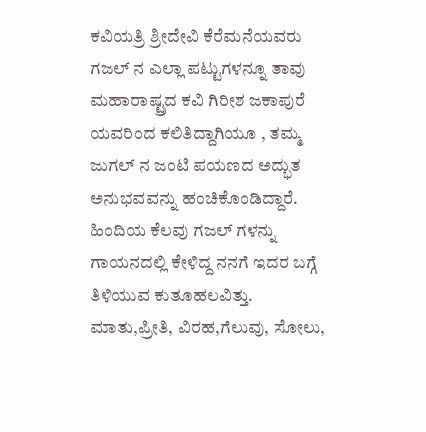ಕವಿಯತ್ರಿ ಶ್ರೀದೇವಿ ಕೆರೆಮನೆಯವರು ಗಜಲ್ ನ ಎಲ್ಲಾ ಪಟ್ಟುಗಳನ್ನೂ ತಾವು ಮಹಾರಾಷ್ಟ್ರದ ಕವಿ ಗಿರೀಶ ಜಕಾಪುರೆ ಯವರಿಂದ ಕಲಿತಿದ್ದಾಗಿಯೂ , ತಮ್ಮ ಜುಗಲ್ ನ ಜಂಟಿ ಪಯಣದ ಅದ್ಭುತ ಅನುಭವವನ್ನು ಹಂಚಿಕೊಂಡಿದ್ದಾರೆ.
ಹಿಂದಿಯ ಕೆಲವು ಗಜಲ್ ಗಳನ್ನು ಗಾಯನದಲ್ಲಿ ಕೇಳಿದ್ದ ನನಗೆ ಇದರ ಬಗ್ಗೆ ತಿಳಿಯುವ ಕುತೂಹಲವಿತ್ತು. ಮಾತು,ಪ್ರೀತಿ, ವಿರಹ,ಗೆಲುವು, ಸೋಲು,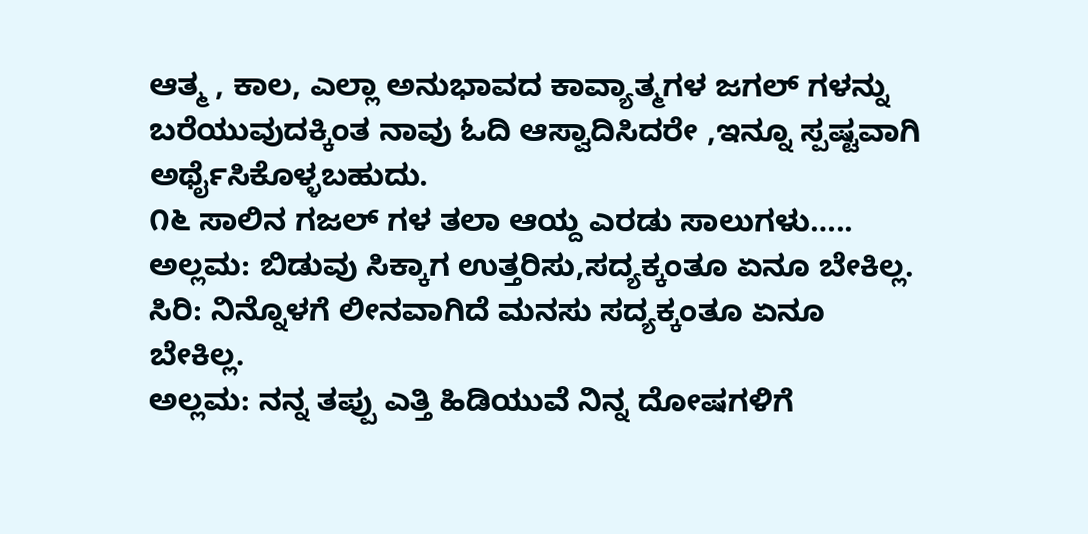ಆತ್ಮ , ಕಾಲ, ಎಲ್ಲಾ ಅನುಭಾವದ ಕಾವ್ಯಾತ್ಮಗಳ ಜಗಲ್ ಗಳನ್ನು ಬರೆಯುವುದಕ್ಕಿಂತ ನಾವು ಓದಿ ಆಸ್ವಾದಿಸಿದರೇ ,ಇನ್ನೂ ಸ್ಪಷ್ಟವಾಗಿ ಅರ್ಥೈಸಿಕೊಳ್ಳಬಹುದು.
೧೬ ಸಾಲಿನ ಗಜಲ್ ಗಳ ತಲಾ ಆಯ್ದ ಎರಡು ಸಾಲುಗಳು…..
ಅಲ್ಲಮ: ಬಿಡುವು ಸಿಕ್ಕಾಗ ಉತ್ತರಿಸು,ಸದ್ಯಕ್ಕಂತೂ ಏನೂ ಬೇಕಿಲ್ಲ.
ಸಿರಿ: ನಿನ್ನೊಳಗೆ ಲೀನವಾಗಿದೆ ಮನಸು ಸದ್ಯಕ್ಕಂತೂ ಏನೂ ಬೇಕಿಲ್ಲ.
ಅಲ್ಲಮ: ನನ್ನ ತಪ್ಪು ಎತ್ತಿ ಹಿಡಿಯುವೆ ನಿನ್ನ ದೋಷಗಳಿಗೆ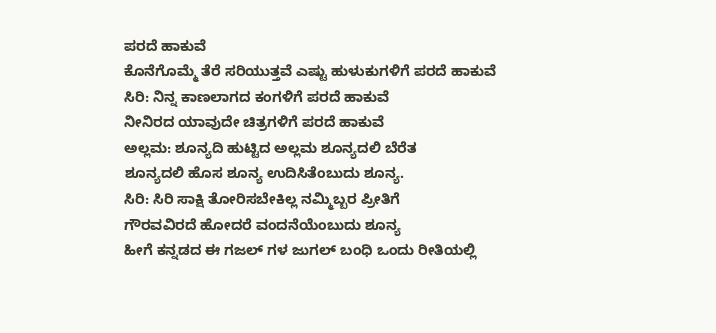ಪರದೆ ಹಾಕುವೆ
ಕೊನೆಗೊಮ್ಮೆ ತೆರೆ ಸರಿಯುತ್ತವೆ ಎಷ್ಟು ಹುಳುಕುಗಳಿಗೆ ಪರದೆ ಹಾಕುವೆ
ಸಿರಿ: ನಿನ್ನ ಕಾಣಲಾಗದ ಕಂಗಳಿಗೆ ಪರದೆ ಹಾಕುವೆ
ನೀನಿರದ ಯಾವುದೇ ಚಿತ್ರಗಳಿಗೆ ಪರದೆ ಹಾಕುವೆ
ಅಲ್ಲಮ: ಶೂನ್ಯದಿ ಹುಟ್ಟಿದ ಅಲ್ಲಮ ಶೂನ್ಯದಲಿ ಬೆರೆತ
ಶೂನ್ಯದಲಿ ಹೊಸ ಶೂನ್ಯ ಉದಿಸಿತೆಂಬುದು ಶೂನ್ಯ.
ಸಿರಿ: ಸಿರಿ ಸಾಕ್ಷಿ ತೋರಿಸಬೇಕಿಲ್ಲ ನಮ್ಮಿಬ್ಬರ ಪ್ರೀತಿಗೆ
ಗೌರವವಿರದೆ ಹೋದರೆ ವಂದನೆಯೆಂಬುದು ಶೂನ್ಯ
ಹೀಗೆ ಕನ್ನಡದ ಈ ಗಜಲ್ ಗಳ ಜುಗಲ್ ಬಂಧಿ ಒಂದು ರೀತಿಯಲ್ಲಿ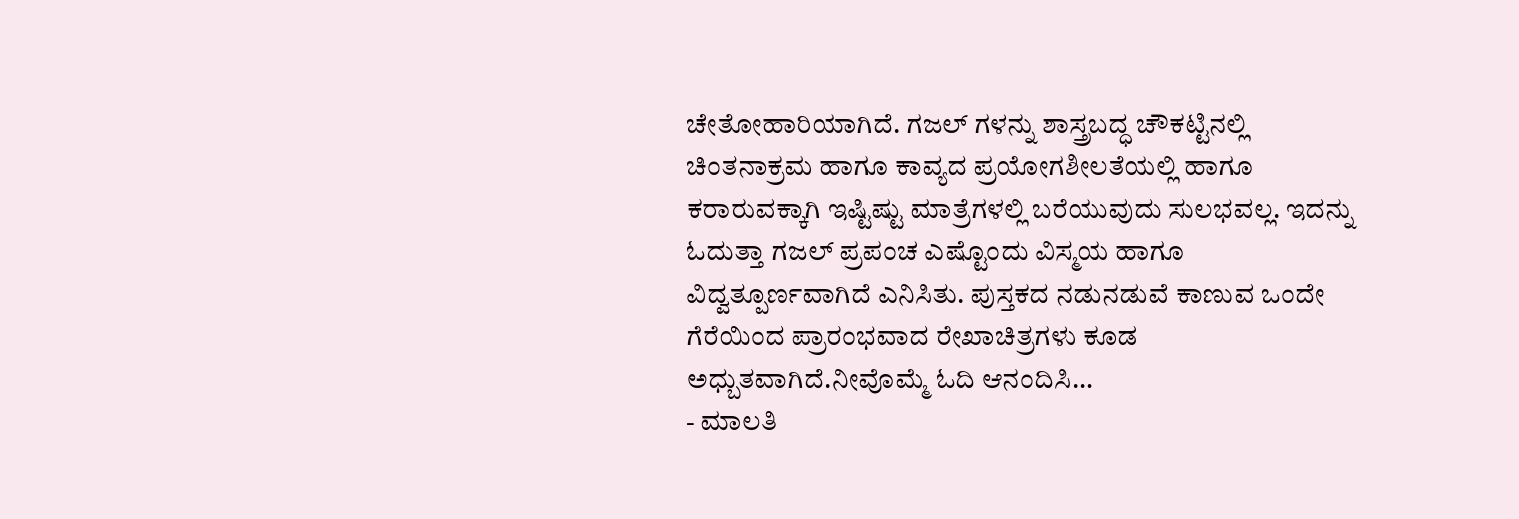ಚೇತೋಹಾರಿಯಾಗಿದೆ. ಗಜಲ್ ಗಳನ್ನು ಶಾಸ್ತ್ರಬದ್ಧ ಚೌಕಟ್ಟಿನಲ್ಲಿ ಚಿಂತನಾಕ್ರಮ ಹಾಗೂ ಕಾವ್ಯದ ಪ್ರಯೋಗಶೀಲತೆಯಲ್ಲಿ ಹಾಗೂ ಕರಾರುವಕ್ಕಾಗಿ ಇಷ್ಟಿಷ್ಟು ಮಾತ್ರೆಗಳಲ್ಲಿ ಬರೆಯುವುದು ಸುಲಭವಲ್ಲ. ಇದನ್ನು ಓದುತ್ತಾ ಗಜಲ್ ಪ್ರಪಂಚ ಎಷ್ಟೊಂದು ವಿಸ್ಮಯ ಹಾಗೂ ವಿದ್ವತ್ಪೂರ್ಣವಾಗಿದೆ ಎನಿಸಿತು. ಪುಸ್ತಕದ ನಡುನಡುವೆ ಕಾಣುವ ಒಂದೇ ಗೆರೆಯಿಂದ ಪ್ರಾರಂಭವಾದ ರೇಖಾಚಿತ್ರಗಳು ಕೂಡ ಅಧ್ಬುತವಾಗಿದೆ.ನೀವೊಮ್ಮೆ ಓದಿ ಆನಂದಿಸಿ…
- ಮಾಲತಿ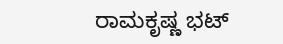ರಾಮಕೃಷ್ಣ ಭಟ್